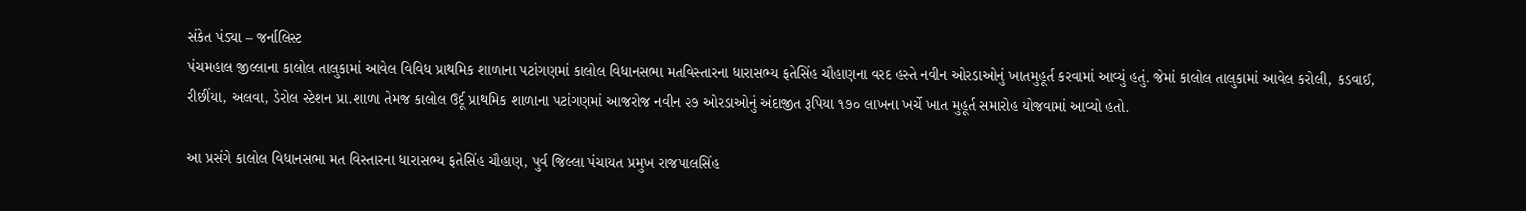સંકેત પંડ્યા – જર્નાલિસ્ટ
પંચમહાલ જીલ્લાના કાલોલ તાલુકામાં આવેલ વિવિધ પ્રાથમિક શાળાના પટાંગણમાં કાલોલ વિધાનસભા મતવિસ્તારના ધારાસભ્ય ફતેસિંહ ચૌહાણના વરદ હસ્તે નવીન ઓરડાઓનું ખાતમુહૂર્ત કરવામાં આવ્યું હતું. જેમાં કાલોલ તાલુકામાં આવેલ કરોલી, કડવાઈ, રીછીંયા, અલવા, ડેરોલ સ્ટેશન પ્રા.શાળા તેમજ કાલોલ ઉર્દૂ પ્રાથમિક શાળાના પટાંગણમાં આજરોજ નવીન ૨૭ ઓરડાઓનું અંદાજીત રૂપિયા ૧૭૦ લાખના ખર્ચે ખાત મુહૂર્ત સમારોહ યોજવામાં આવ્યો હતો.

આ પ્રસંગે કાલોલ વિધાનસભા મત વિસ્તારના ધારાસભ્ય ફતેસિંહ ચૌહાણ, પુર્વ જિલ્લા પંચાયત પ્રમુખ રાજપાલસિંહ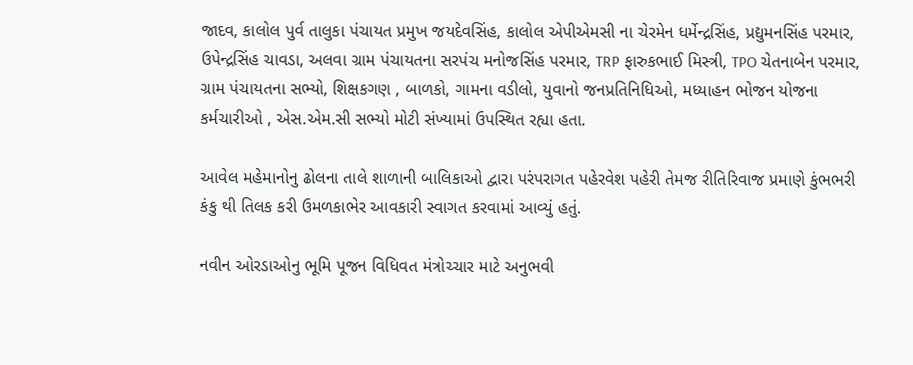જાદવ, કાલોલ પુર્વ તાલુકા પંચાયત પ્રમુખ જયદેવસિંહ, કાલોલ એપીએમસી ના ચેરમેન ધર્મેન્દ્રસિંહ, પ્રદ્યુમનસિંહ પરમાર, ઉપેન્દ્રસિંહ ચાવડા, અલવા ગ્રામ પંચાયતના સરપંચ મનોજસિંહ પરમાર, TRP ફારુકભાઈ મિસ્ત્રી, TPO ચેતનાબેન પરમાર, ગ્રામ પંચાયતના સભ્યો, શિક્ષકગણ , બાળકો, ગામના વડીલો, યુવાનો જનપ્રતિનિધિઓ, મધ્યાહન ભોજન યોજના કર્મચારીઓ , એસ.એમ.સી સભ્યો મોટી સંખ્યામાં ઉપસ્થિત રહ્યા હતા.

આવેલ મહેમાનોનુ ઢોલના તાલે શાળાની બાલિકાઓ દ્વારા પરંપરાગત પહેરવેશ પહેરી તેમજ રીતિરિવાજ પ્રમાણે કુંભભરી કંકુ થી તિલક કરી ઉમળકાભેર આવકારી સ્વાગત કરવામાં આવ્યું હતું.

નવીન ઓરડાઓનુ ભૂમિ પૂજન વિધિવત મંત્રોચ્ચાર માટે અનુભવી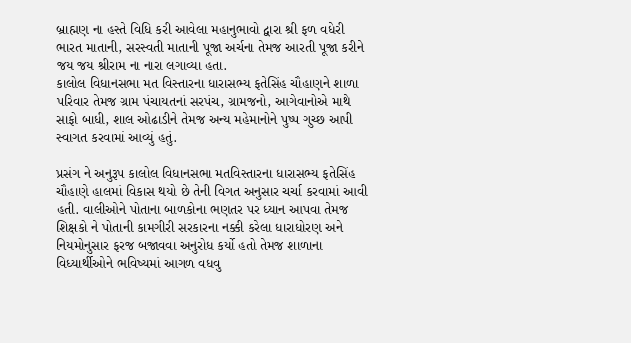બ્રાહ્મણ ના હસ્તે વિધિ કરી આવેલા મહાનુભાવો દ્વારા શ્રી ફળ વધેરી ભારત માતાની, સરસ્વતી માતાની પૂજા અર્ચના તેમજ આરતી પૂજા કરીને જય જય શ્રીરામ ના નારા લગાવ્યા હતા.
કાલોલ વિધાનસભા મત વિસ્તારના ધારાસભ્ય ફતેસિંહ ચૌહાણને શાળા પરિવાર તેમજ ગ્રામ પંચાયતનાં સરપંચ, ગ્રામજનો, આગેવાનોએ માથે સાફો બાધી, શાલ ઓઢાડીને તેમજ અન્ય મહેમાનોને પુષ્પ ગુચ્છ આપી સ્વાગત કરવામાં આવ્યું હતું.

પ્રસંગ ને અનુરૂપ કાલોલ વિધાનસભા મતવિસ્તારના ધારાસભ્ય ફતેસિંહ ચૌહાણે હાલમાં વિકાસ થયો છે તેની વિગત અનુસાર ચર્ચા કરવામાં આવી હતી. વાલીઓને પોતાના બાળકોના ભણતર પર ધ્યાન આપવા તેમજ શિક્ષકો ને પોતાની કામગીરી સરકારના નક્કી કરેલા ધારાધોરણ અને નિયમોનુસાર ફરજ બજાવવા અનુરોધ કર્યો હતો તેમજ શાળાના વિધ્યાર્થીઓને ભવિષ્યમાં આગળ વધવુ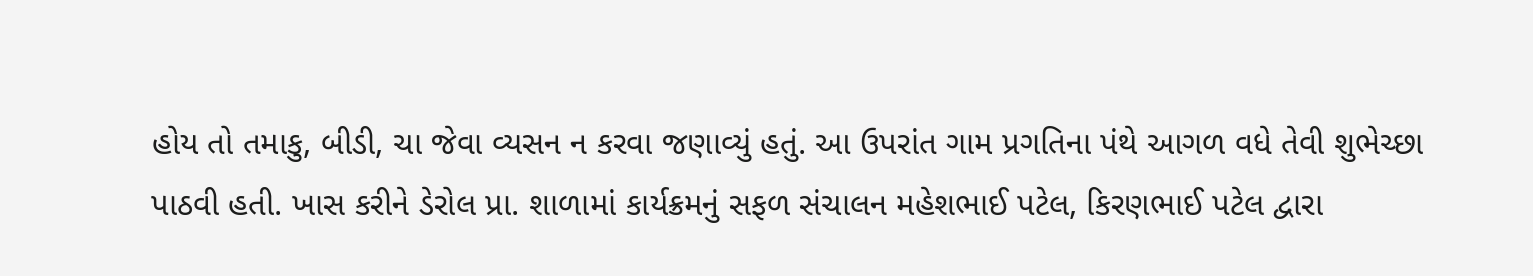હોય તો તમાકુ, બીડી, ચા જેવા વ્યસન ન કરવા જણાવ્યું હતું. આ ઉપરાંત ગામ પ્રગતિના પંથે આગળ વધે તેવી શુભેચ્છા પાઠવી હતી. ખાસ કરીને ડેરોલ પ્રા. શાળામાં કાર્યક્રમનું સફળ સંચાલન મહેશભાઈ પટેલ, કિરણભાઈ પટેલ દ્વારા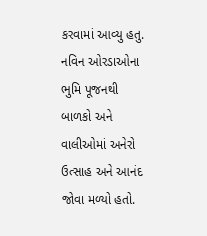કરવામાં આવ્યુ હતુ. નવિન ઓરડાઓના ભુમિ પૂજનથી બાળકો અને વાલીઓમાં અનેરો ઉત્સાહ અને આનંદ જોવા મળ્યો હતો.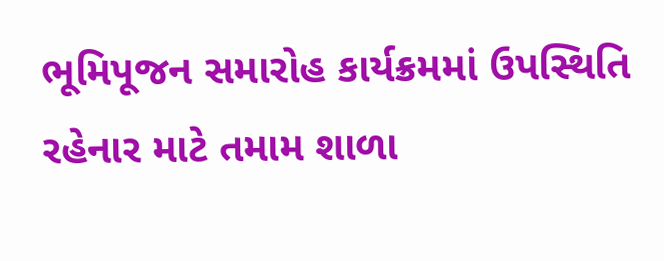ભૂમિપૂજન સમારોહ કાર્યક્રમમાં ઉપસ્થિતિ રહેનાર માટે તમામ શાળા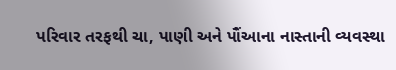પરિવાર તરફથી ચા, પાણી અને પૌંઆના નાસ્તાની વ્યવસ્થા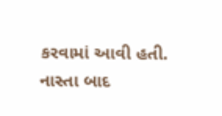કરવામાં આવી હતી. નાસ્તા બાદ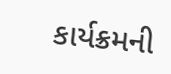કાર્યક્રમની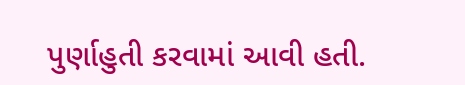પુર્ણાહુતી કરવામાં આવી હતી.